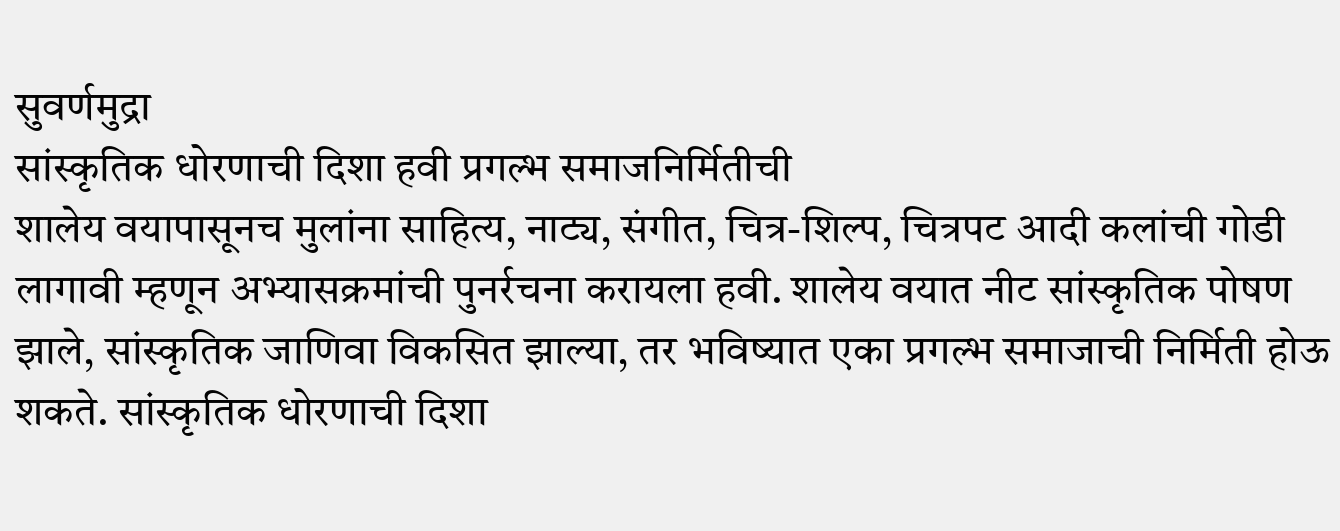सुवर्णमुद्रा
सांस्कृतिक धोरणाची दिशा हवी प्रगल्भ समाजनिर्मितीची
शालेय वयापासूनच मुलांना साहित्य, नाट्य, संगीत, चित्र-शिल्प, चित्रपट आदी कलांची गोडी लागावी म्हणून अभ्यासक्रमांची पुनर्रचना करायला हवी. शालेय वयात नीट सांस्कृतिक पोषण झाले, सांस्कृतिक जाणिवा विकसित झाल्या, तर भविष्यात एका प्रगल्भ समाजाची निर्मिती होऊ शकते. सांस्कृतिक धोरणाची दिशा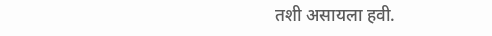तशी असायला हवी.